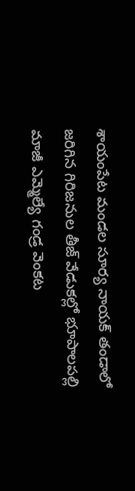శాయంపేట మండల సూర్య నాయక్ తండాలో జరిగిన గిరిజనుల తీజ్ వేడుకల్లో భూపాలపల్లి మాజీ ఎమ్మెల్యే గండ్ర వెంకట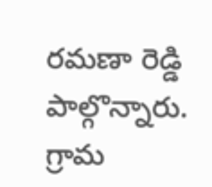రమణా రెడ్డి పాల్గొన్నారు. గ్రామ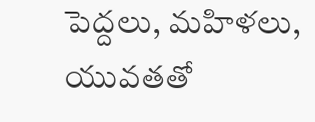పెద్దలు, మహిళలు, యువతతో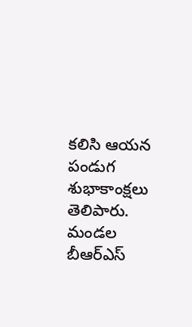కలిసి ఆయన పండుగ శుభాకాంక్షలు తెలిపారు. మండల బీఆర్ఎస్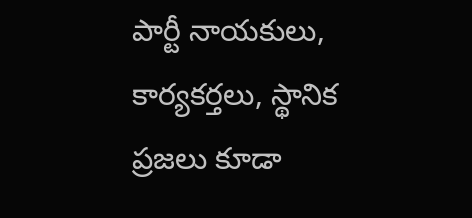పార్టీ నాయకులు, కార్యకర్తలు, స్థానిక ప్రజలు కూడా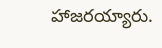హాజరయ్యారు.